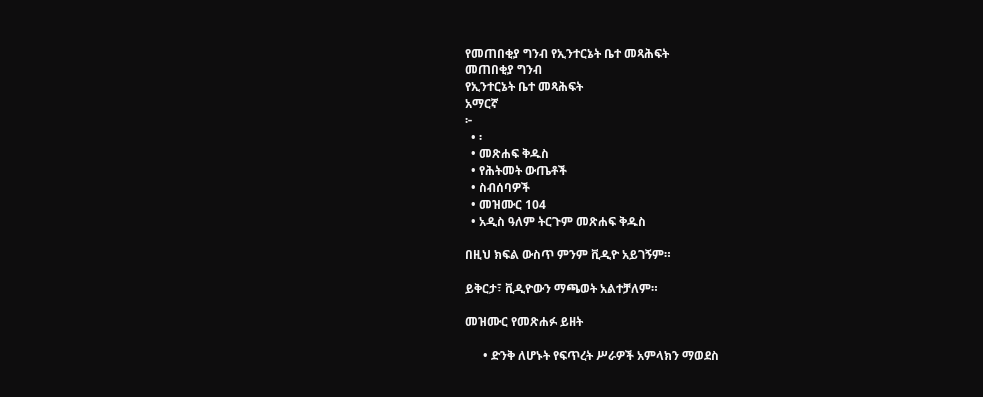የመጠበቂያ ግንብ የኢንተርኔት ቤተ መጻሕፍት
መጠበቂያ ግንብ
የኢንተርኔት ቤተ መጻሕፍት
አማርኛ
፦
  • ፡
  • መጽሐፍ ቅዱስ
  • የሕትመት ውጤቶች
  • ስብሰባዎች
  • መዝሙር 104
  • አዲስ ዓለም ትርጉም መጽሐፍ ቅዱስ

በዚህ ክፍል ውስጥ ምንም ቪዲዮ አይገኝም።

ይቅርታ፣ ቪዲዮውን ማጫወት አልተቻለም።

መዝሙር የመጽሐፉ ይዘት

      • ድንቅ ለሆኑት የፍጥረት ሥራዎች አምላክን ማወደስ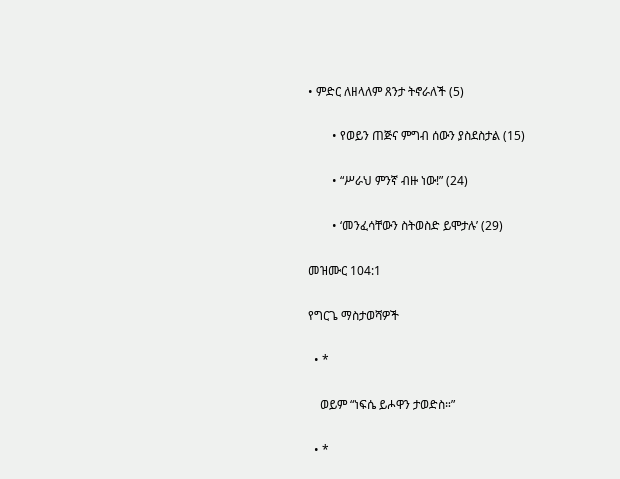• ምድር ለዘላለም ጸንታ ትኖራለች (5)

        • የወይን ጠጅና ምግብ ሰውን ያስደስታል (15)

        • “ሥራህ ምንኛ ብዙ ነው!” (24)

        • ‘መንፈሳቸውን ስትወስድ ይሞታሉ’ (29)

መዝሙር 104:1

የግርጌ ማስታወሻዎች

  • *

    ወይም “ነፍሴ ይሖዋን ታወድስ።”

  • *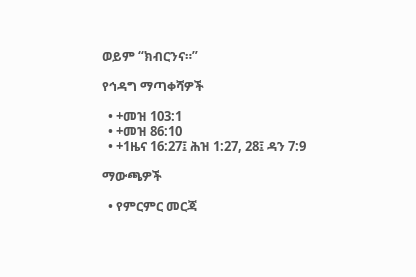ወይም “ክብርንና።”

የኅዳግ ማጣቀሻዎች

  • +መዝ 103:1
  • +መዝ 86:10
  • +1ዜና 16:27፤ ሕዝ 1:27, 28፤ ዳን 7:9

ማውጫዎች

  • የምርምር መርጃ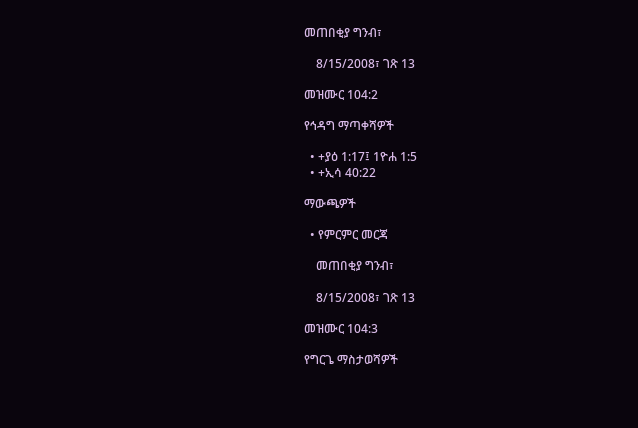መጠበቂያ ግንብ፣

    8/15/2008፣ ገጽ 13

መዝሙር 104:2

የኅዳግ ማጣቀሻዎች

  • +ያዕ 1:17፤ 1ዮሐ 1:5
  • +ኢሳ 40:22

ማውጫዎች

  • የምርምር መርጃ

    መጠበቂያ ግንብ፣

    8/15/2008፣ ገጽ 13

መዝሙር 104:3

የግርጌ ማስታወሻዎች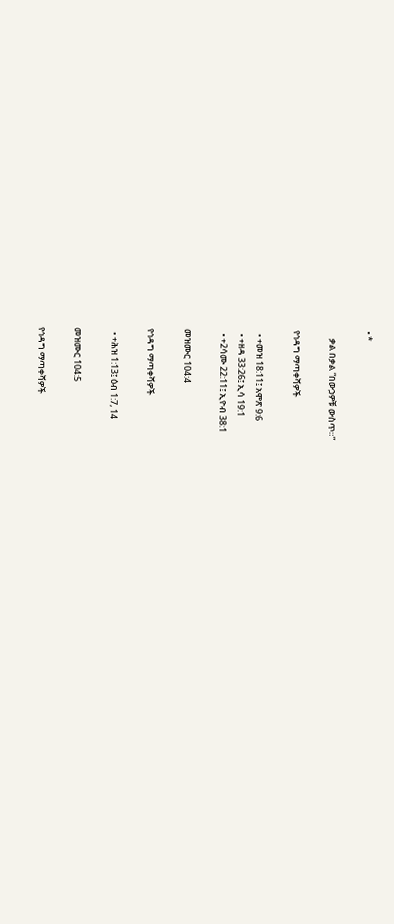• *

    ቃል በቃል “በውኃዎቹ ውስጥ።”

የኅዳግ ማጣቀሻዎች

  • +መዝ 18:11፤ አሞጽ 9:6
  • +ዘዳ 33:26፤ ኢሳ 19:1
  • +2ሳሙ 22:11፤ ኢዮብ 38:1

መዝሙር 104:4

የኅዳግ ማጣቀሻዎች

  • +ሕዝ 1:13፤ ዕብ 1:7, 14

መዝሙር 104:5

የኅዳግ ማጣቀሻዎች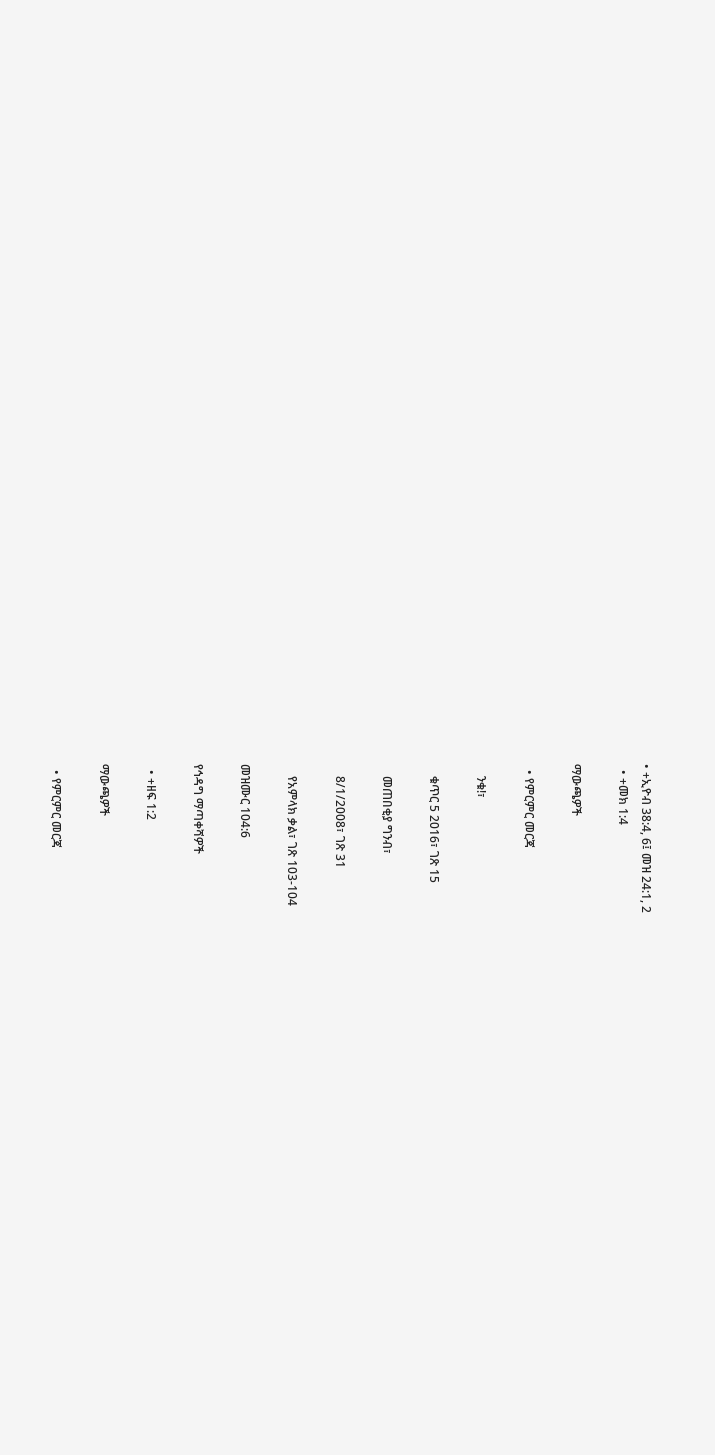• +ኢዮብ 38:4, 6፤ መዝ 24:1, 2
  • +መክ 1:4

ማውጫዎች

  • የምርምር መርጃ

    ንቁ!፣

    ቁጥር 5 2016፣ ገጽ 15

    መጠበቂያ ግንብ፣

    8/1/2008፣ ገጽ 31

    የአምላክ ቃል፣ ገጽ 103-104

መዝሙር 104:6

የኅዳግ ማጣቀሻዎች

  • +ዘፍ 1:2

ማውጫዎች

  • የምርምር መርጃ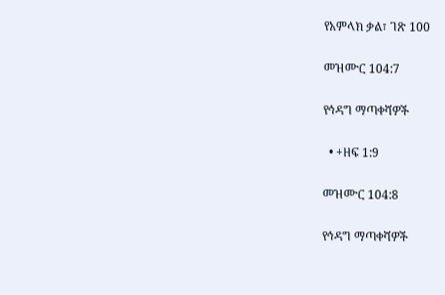የአምላክ ቃል፣ ገጽ 100

መዝሙር 104:7

የኅዳግ ማጣቀሻዎች

  • +ዘፍ 1:9

መዝሙር 104:8

የኅዳግ ማጣቀሻዎች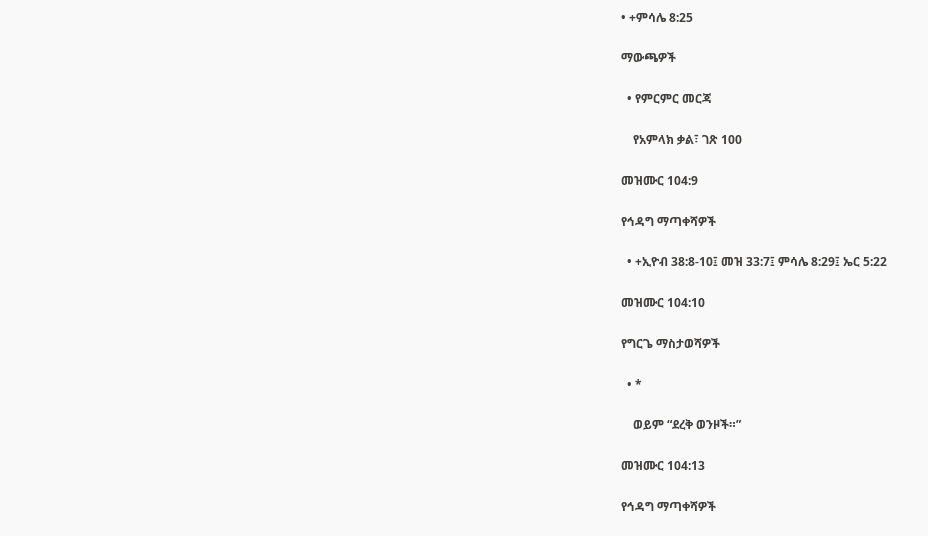• +ምሳሌ 8:25

ማውጫዎች

  • የምርምር መርጃ

    የአምላክ ቃል፣ ገጽ 100

መዝሙር 104:9

የኅዳግ ማጣቀሻዎች

  • +ኢዮብ 38:8-10፤ መዝ 33:7፤ ምሳሌ 8:29፤ ኤር 5:22

መዝሙር 104:10

የግርጌ ማስታወሻዎች

  • *

    ወይም “ደረቅ ወንዞች።”

መዝሙር 104:13

የኅዳግ ማጣቀሻዎች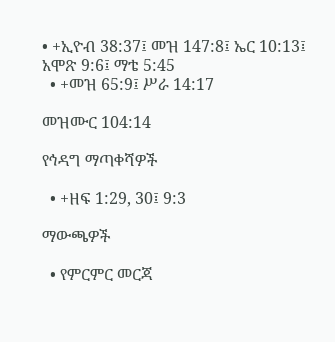• +ኢዮብ 38:37፤ መዝ 147:8፤ ኤር 10:13፤ አሞጽ 9:6፤ ማቴ 5:45
  • +መዝ 65:9፤ ሥራ 14:17

መዝሙር 104:14

የኅዳግ ማጣቀሻዎች

  • +ዘፍ 1:29, 30፤ 9:3

ማውጫዎች

  • የምርምር መርጃ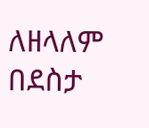ለዘላለም በደስታ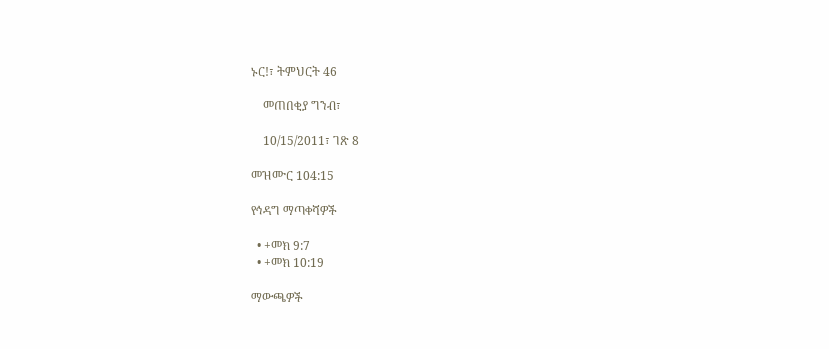ኑር!፣ ትምህርት 46

    መጠበቂያ ግንብ፣

    10/15/2011፣ ገጽ 8

መዝሙር 104:15

የኅዳግ ማጣቀሻዎች

  • +መክ 9:7
  • +መክ 10:19

ማውጫዎች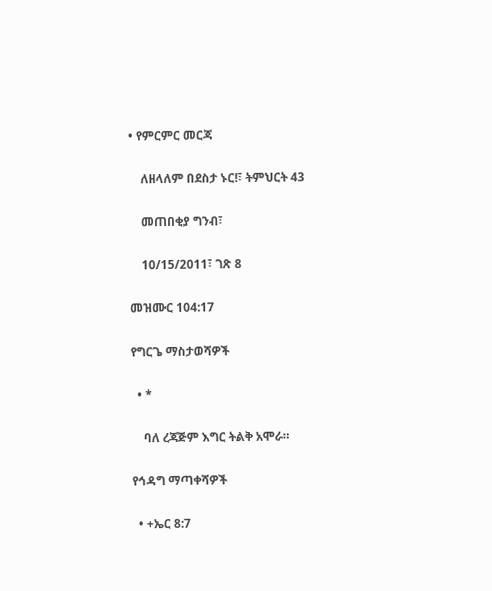• የምርምር መርጃ

    ለዘላለም በደስታ ኑር!፣ ትምህርት 43

    መጠበቂያ ግንብ፣

    10/15/2011፣ ገጽ 8

መዝሙር 104:17

የግርጌ ማስታወሻዎች

  • *

    ባለ ረጃጅም እግር ትልቅ አሞራ።

የኅዳግ ማጣቀሻዎች

  • +ኤር 8:7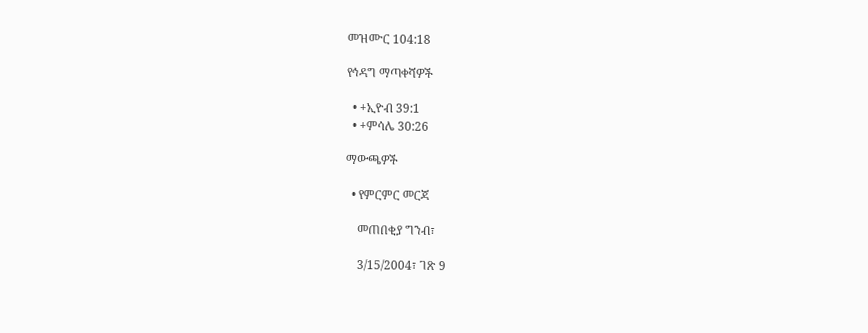መዝሙር 104:18

የኅዳግ ማጣቀሻዎች

  • +ኢዮብ 39:1
  • +ምሳሌ 30:26

ማውጫዎች

  • የምርምር መርጃ

    መጠበቂያ ግንብ፣

    3/15/2004፣ ገጽ 9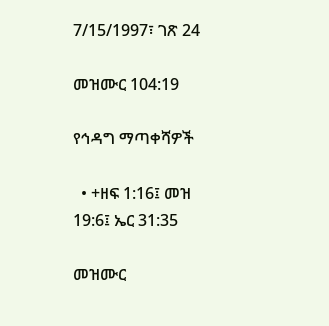7/15/1997፣ ገጽ 24

መዝሙር 104:19

የኅዳግ ማጣቀሻዎች

  • +ዘፍ 1:16፤ መዝ 19:6፤ ኤር 31:35

መዝሙር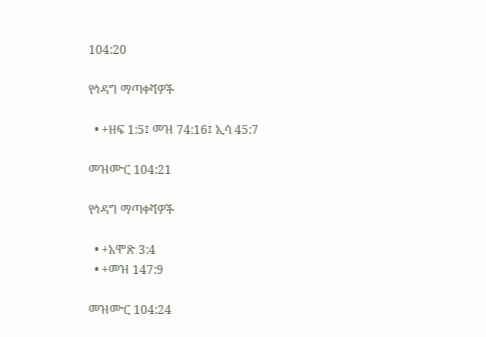104:20

የኅዳግ ማጣቀሻዎች

  • +ዘፍ 1:5፤ መዝ 74:16፤ ኢሳ 45:7

መዝሙር 104:21

የኅዳግ ማጣቀሻዎች

  • +አሞጽ 3:4
  • +መዝ 147:9

መዝሙር 104:24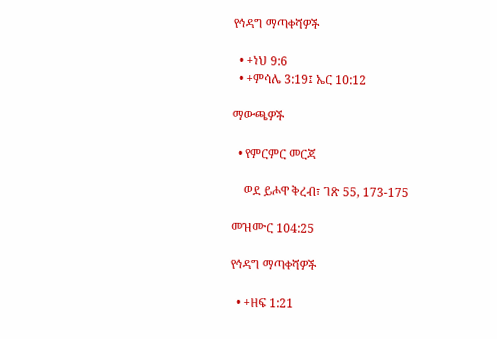የኅዳግ ማጣቀሻዎች

  • +ነህ 9:6
  • +ምሳሌ 3:19፤ ኤር 10:12

ማውጫዎች

  • የምርምር መርጃ

    ወደ ይሖዋ ቅረብ፣ ገጽ 55, 173-175

መዝሙር 104:25

የኅዳግ ማጣቀሻዎች

  • +ዘፍ 1:21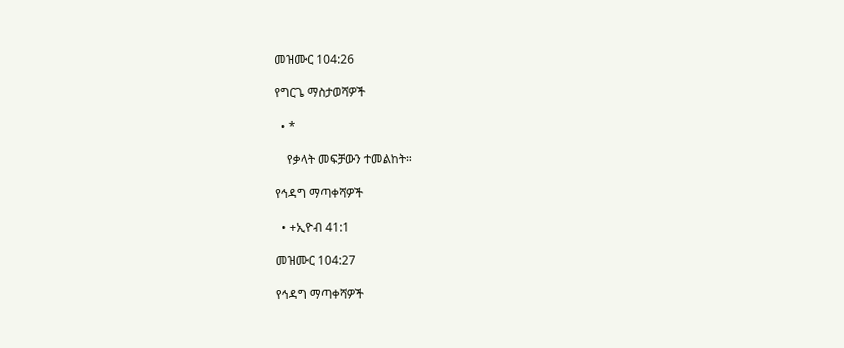መዝሙር 104:26

የግርጌ ማስታወሻዎች

  • *

    የቃላት መፍቻውን ተመልከት።

የኅዳግ ማጣቀሻዎች

  • +ኢዮብ 41:1

መዝሙር 104:27

የኅዳግ ማጣቀሻዎች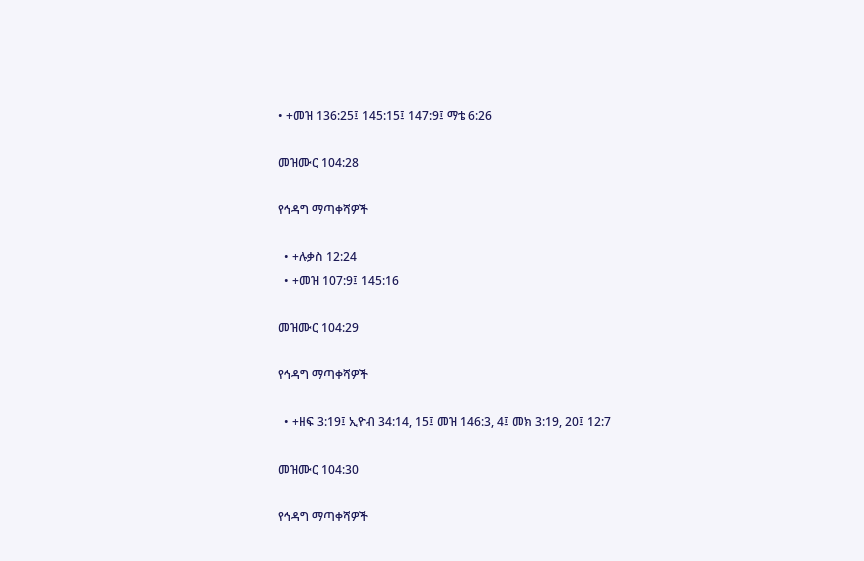• +መዝ 136:25፤ 145:15፤ 147:9፤ ማቴ 6:26

መዝሙር 104:28

የኅዳግ ማጣቀሻዎች

  • +ሉቃስ 12:24
  • +መዝ 107:9፤ 145:16

መዝሙር 104:29

የኅዳግ ማጣቀሻዎች

  • +ዘፍ 3:19፤ ኢዮብ 34:14, 15፤ መዝ 146:3, 4፤ መክ 3:19, 20፤ 12:7

መዝሙር 104:30

የኅዳግ ማጣቀሻዎች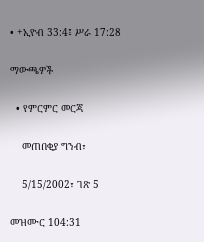• +ኢዮብ 33:4፤ ሥራ 17:28

ማውጫዎች

  • የምርምር መርጃ

    መጠበቂያ ግንብ፣

    5/15/2002፣ ገጽ 5

መዝሙር 104:31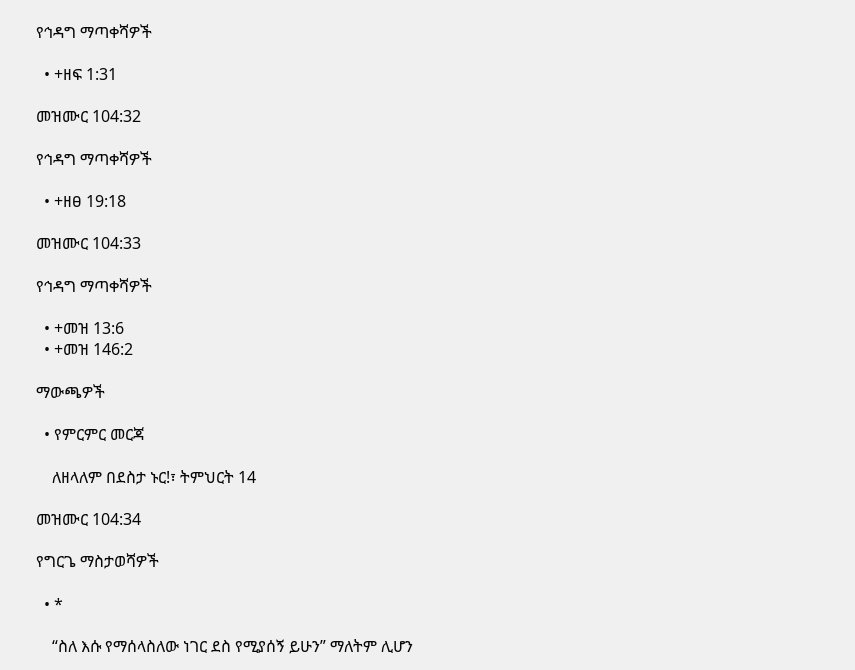የኅዳግ ማጣቀሻዎች

  • +ዘፍ 1:31

መዝሙር 104:32

የኅዳግ ማጣቀሻዎች

  • +ዘፀ 19:18

መዝሙር 104:33

የኅዳግ ማጣቀሻዎች

  • +መዝ 13:6
  • +መዝ 146:2

ማውጫዎች

  • የምርምር መርጃ

    ለዘላለም በደስታ ኑር!፣ ትምህርት 14

መዝሙር 104:34

የግርጌ ማስታወሻዎች

  • *

    “ስለ እሱ የማሰላስለው ነገር ደስ የሚያሰኝ ይሁን” ማለትም ሊሆን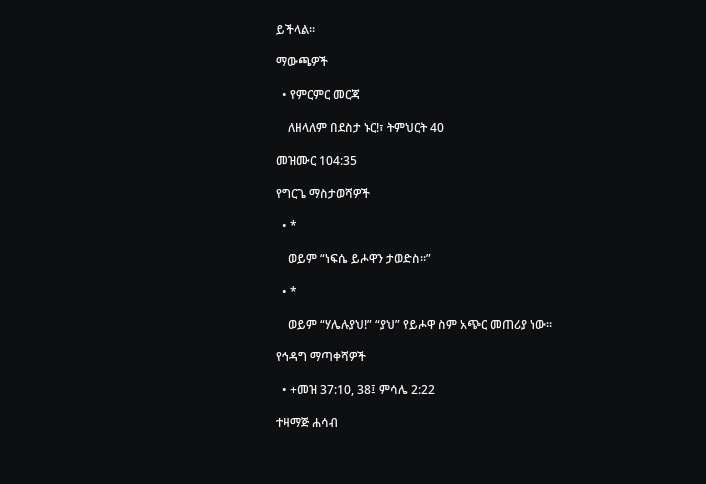ይችላል።

ማውጫዎች

  • የምርምር መርጃ

    ለዘላለም በደስታ ኑር!፣ ትምህርት 40

መዝሙር 104:35

የግርጌ ማስታወሻዎች

  • *

    ወይም “ነፍሴ ይሖዋን ታወድስ።”

  • *

    ወይም “ሃሌሉያህ!” “ያህ” የይሖዋ ስም አጭር መጠሪያ ነው።

የኅዳግ ማጣቀሻዎች

  • +መዝ 37:10, 38፤ ምሳሌ 2:22

ተዛማጅ ሐሳብ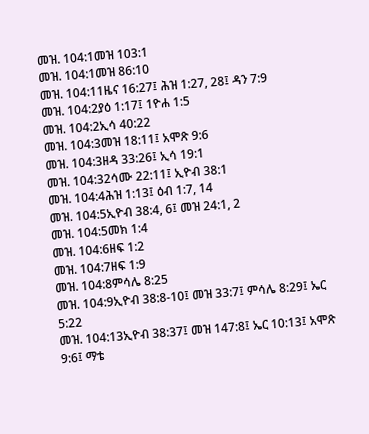መዝ. 104:1መዝ 103:1
መዝ. 104:1መዝ 86:10
መዝ. 104:11ዜና 16:27፤ ሕዝ 1:27, 28፤ ዳን 7:9
መዝ. 104:2ያዕ 1:17፤ 1ዮሐ 1:5
መዝ. 104:2ኢሳ 40:22
መዝ. 104:3መዝ 18:11፤ አሞጽ 9:6
መዝ. 104:3ዘዳ 33:26፤ ኢሳ 19:1
መዝ. 104:32ሳሙ 22:11፤ ኢዮብ 38:1
መዝ. 104:4ሕዝ 1:13፤ ዕብ 1:7, 14
መዝ. 104:5ኢዮብ 38:4, 6፤ መዝ 24:1, 2
መዝ. 104:5መክ 1:4
መዝ. 104:6ዘፍ 1:2
መዝ. 104:7ዘፍ 1:9
መዝ. 104:8ምሳሌ 8:25
መዝ. 104:9ኢዮብ 38:8-10፤ መዝ 33:7፤ ምሳሌ 8:29፤ ኤር 5:22
መዝ. 104:13ኢዮብ 38:37፤ መዝ 147:8፤ ኤር 10:13፤ አሞጽ 9:6፤ ማቴ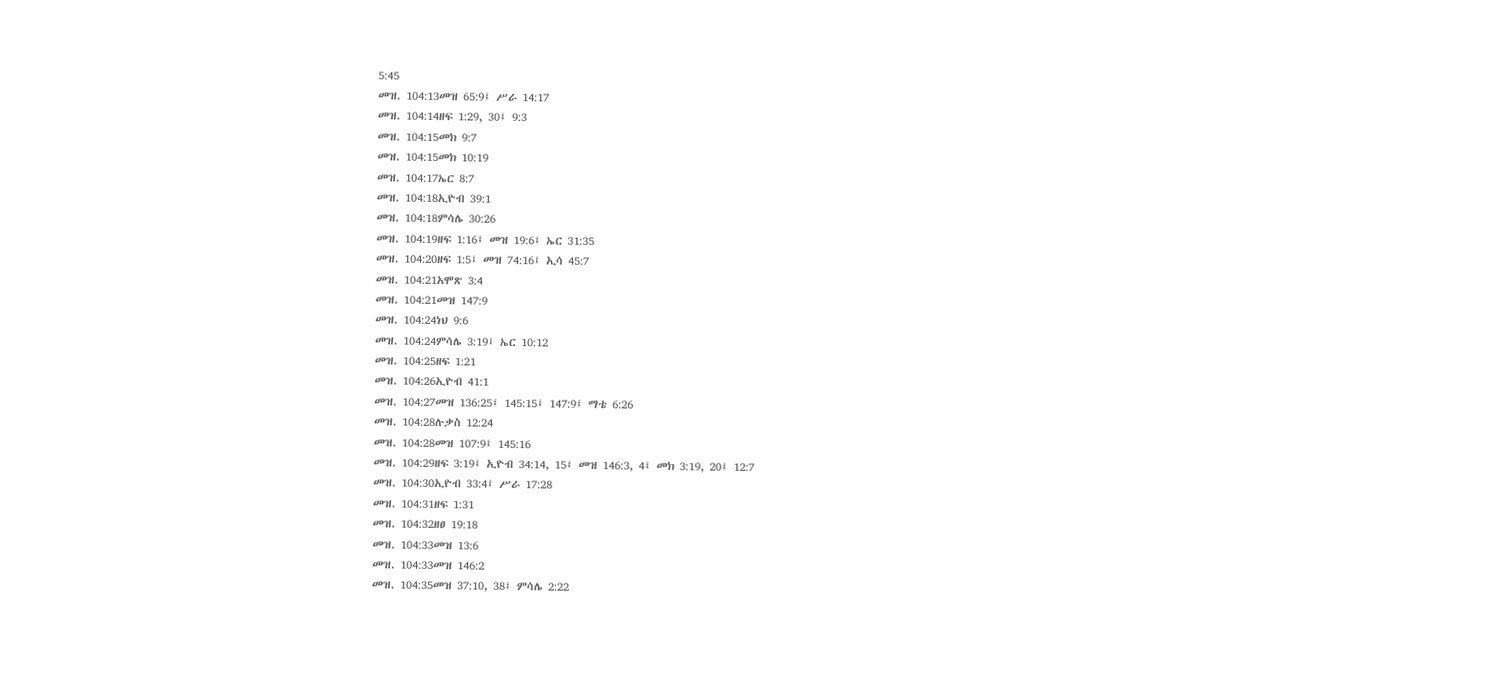5:45
መዝ. 104:13መዝ 65:9፤ ሥራ 14:17
መዝ. 104:14ዘፍ 1:29, 30፤ 9:3
መዝ. 104:15መክ 9:7
መዝ. 104:15መክ 10:19
መዝ. 104:17ኤር 8:7
መዝ. 104:18ኢዮብ 39:1
መዝ. 104:18ምሳሌ 30:26
መዝ. 104:19ዘፍ 1:16፤ መዝ 19:6፤ ኤር 31:35
መዝ. 104:20ዘፍ 1:5፤ መዝ 74:16፤ ኢሳ 45:7
መዝ. 104:21አሞጽ 3:4
መዝ. 104:21መዝ 147:9
መዝ. 104:24ነህ 9:6
መዝ. 104:24ምሳሌ 3:19፤ ኤር 10:12
መዝ. 104:25ዘፍ 1:21
መዝ. 104:26ኢዮብ 41:1
መዝ. 104:27መዝ 136:25፤ 145:15፤ 147:9፤ ማቴ 6:26
መዝ. 104:28ሉቃስ 12:24
መዝ. 104:28መዝ 107:9፤ 145:16
መዝ. 104:29ዘፍ 3:19፤ ኢዮብ 34:14, 15፤ መዝ 146:3, 4፤ መክ 3:19, 20፤ 12:7
መዝ. 104:30ኢዮብ 33:4፤ ሥራ 17:28
መዝ. 104:31ዘፍ 1:31
መዝ. 104:32ዘፀ 19:18
መዝ. 104:33መዝ 13:6
መዝ. 104:33መዝ 146:2
መዝ. 104:35መዝ 37:10, 38፤ ምሳሌ 2:22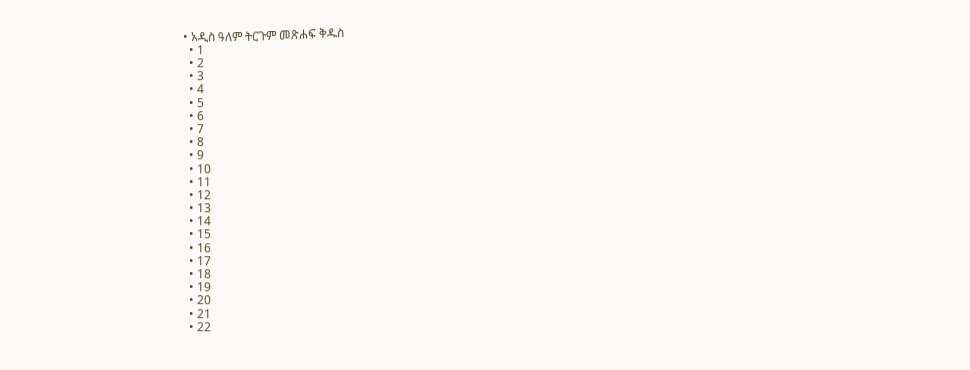• አዲስ ዓለም ትርጉም መጽሐፍ ቅዱስ
  • 1
  • 2
  • 3
  • 4
  • 5
  • 6
  • 7
  • 8
  • 9
  • 10
  • 11
  • 12
  • 13
  • 14
  • 15
  • 16
  • 17
  • 18
  • 19
  • 20
  • 21
  • 22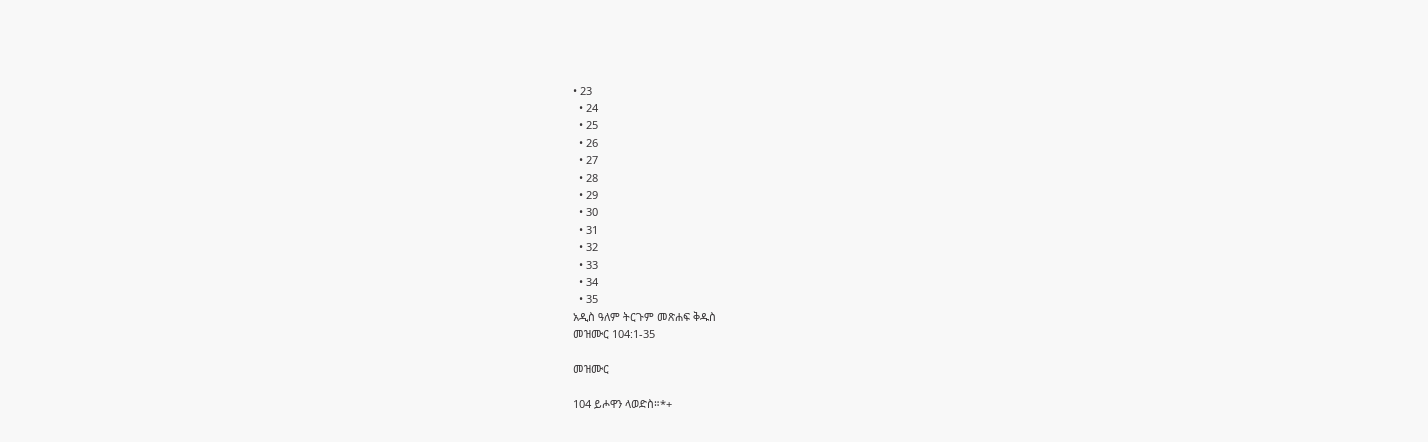• 23
  • 24
  • 25
  • 26
  • 27
  • 28
  • 29
  • 30
  • 31
  • 32
  • 33
  • 34
  • 35
አዲስ ዓለም ትርጉም መጽሐፍ ቅዱስ
መዝሙር 104:1-35

መዝሙር

104 ይሖዋን ላወድስ።*+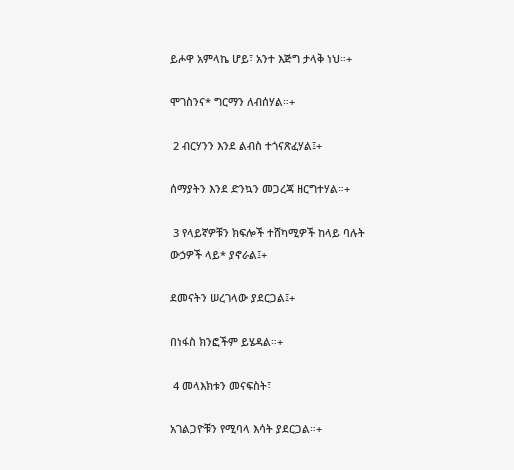ይሖዋ አምላኬ ሆይ፣ አንተ እጅግ ታላቅ ነህ።+

ሞገስንና* ግርማን ለብሰሃል።+

 2 ብርሃንን እንደ ልብስ ተጎናጽፈሃል፤+

ሰማያትን እንደ ድንኳን መጋረጃ ዘርግተሃል።+

 3 የላይኛዎቹን ክፍሎች ተሸካሚዎች ከላይ ባሉት ውኃዎች ላይ* ያኖራል፤+

ደመናትን ሠረገላው ያደርጋል፤+

በነፋስ ክንፎችም ይሄዳል።+

 4 መላእክቱን መናፍስት፣

አገልጋዮቹን የሚባላ እሳት ያደርጋል።+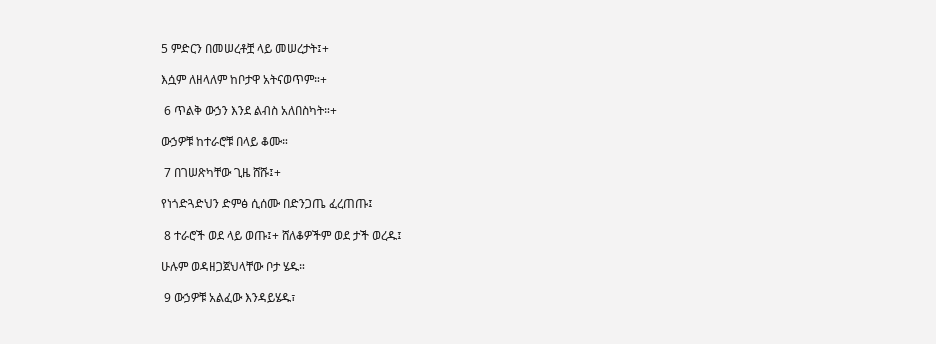5 ምድርን በመሠረቶቿ ላይ መሠረታት፤+

እሷም ለዘላለም ከቦታዋ አትናወጥም።+

 6 ጥልቅ ውኃን እንደ ልብስ አለበስካት።+

ውኃዎቹ ከተራሮቹ በላይ ቆሙ።

 7 በገሠጽካቸው ጊዜ ሸሹ፤+

የነጎድጓድህን ድምፅ ሲሰሙ በድንጋጤ ፈረጠጡ፤

 8 ተራሮች ወደ ላይ ወጡ፤+ ሸለቆዎችም ወደ ታች ወረዱ፤

ሁሉም ወዳዘጋጀህላቸው ቦታ ሄዱ።

 9 ውኃዎቹ አልፈው እንዳይሄዱ፣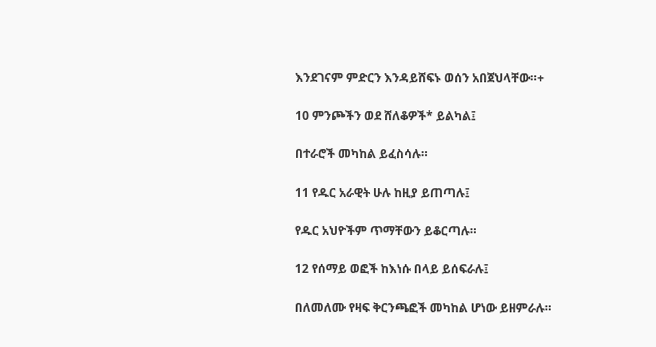እንደገናም ምድርን እንዳይሸፍኑ ወሰን አበጀህላቸው።+

10 ምንጮችን ወደ ሸለቆዎች* ይልካል፤

በተራሮች መካከል ይፈስሳሉ።

11 የዱር አራዊት ሁሉ ከዚያ ይጠጣሉ፤

የዱር አህዮችም ጥማቸውን ይቆርጣሉ።

12 የሰማይ ወፎች ከእነሱ በላይ ይሰፍራሉ፤

በለመለሙ የዛፍ ቅርንጫፎች መካከል ሆነው ይዘምራሉ።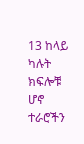13 ከላይ ካሉት ክፍሎቹ ሆኖ ተራሮችን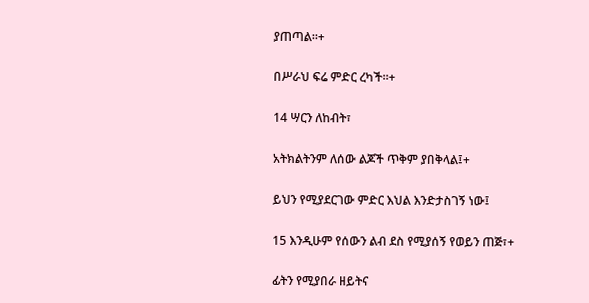ያጠጣል።+

በሥራህ ፍሬ ምድር ረካች።+

14 ሣርን ለከብት፣

አትክልትንም ለሰው ልጆች ጥቅም ያበቅላል፤+

ይህን የሚያደርገው ምድር እህል እንድታስገኝ ነው፤

15 እንዲሁም የሰውን ልብ ደስ የሚያሰኝ የወይን ጠጅ፣+

ፊትን የሚያበራ ዘይትና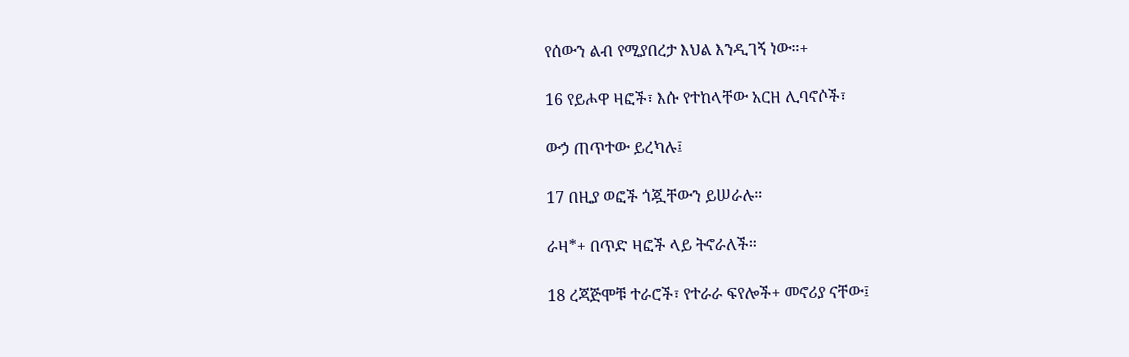የሰውን ልብ የሚያበረታ እህል እንዲገኝ ነው።+

16 የይሖዋ ዛፎች፣ እሱ የተከላቸው አርዘ ሊባኖሶች፣

ውኃ ጠጥተው ይረካሉ፤

17 በዚያ ወፎች ጎጇቸውን ይሠራሉ።

ራዛ*+ በጥድ ዛፎች ላይ ትኖራለች።

18 ረጃጅሞቹ ተራሮች፣ የተራራ ፍየሎች+ መኖሪያ ናቸው፤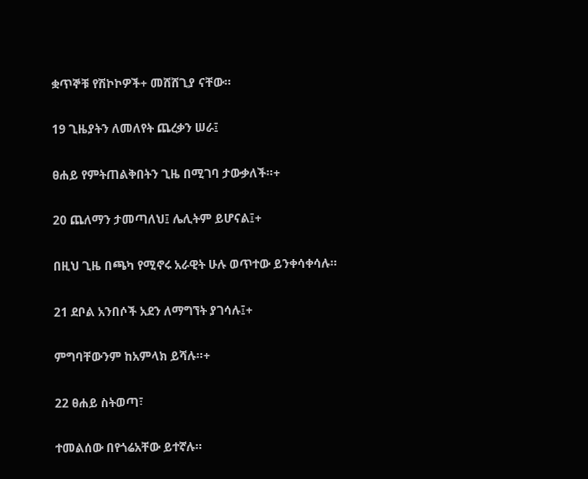ቋጥኞቹ የሽኮኮዎች+ መሸሸጊያ ናቸው።

19 ጊዜያትን ለመለየት ጨረቃን ሠራ፤

ፀሐይ የምትጠልቅበትን ጊዜ በሚገባ ታውቃለች።+

20 ጨለማን ታመጣለህ፤ ሌሊትም ይሆናል፤+

በዚህ ጊዜ በጫካ የሚኖሩ አራዊት ሁሉ ወጥተው ይንቀሳቀሳሉ።

21 ደቦል አንበሶች አደን ለማግኘት ያገሳሉ፤+

ምግባቸውንም ከአምላክ ይሻሉ።+

22 ፀሐይ ስትወጣ፣

ተመልሰው በየጎሬአቸው ይተኛሉ።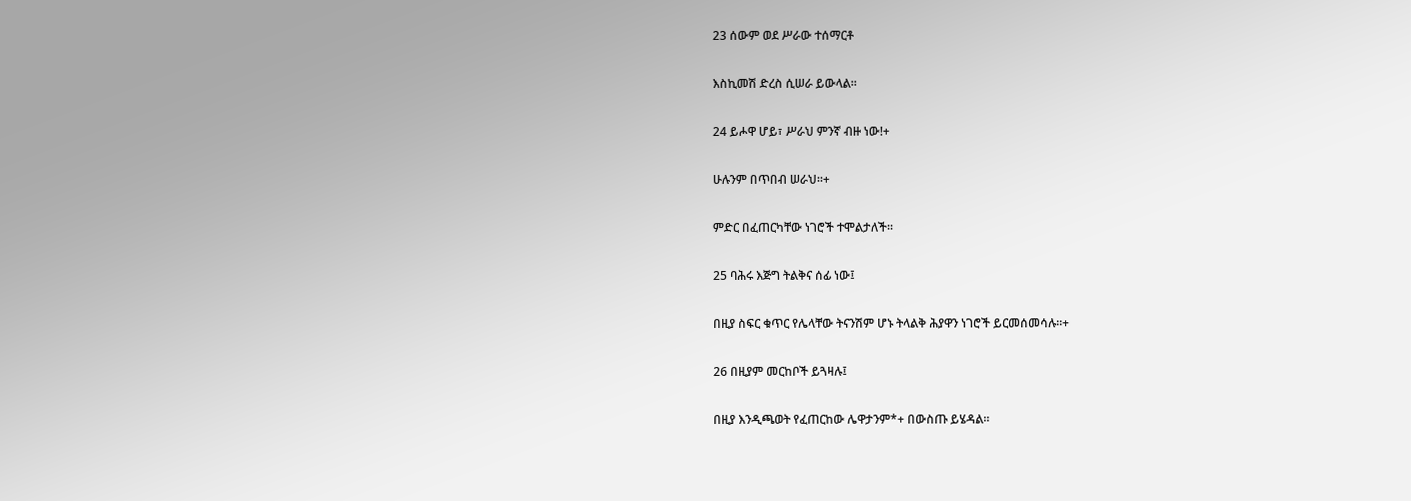23 ሰውም ወደ ሥራው ተሰማርቶ

እስኪመሽ ድረስ ሲሠራ ይውላል።

24 ይሖዋ ሆይ፣ ሥራህ ምንኛ ብዙ ነው!+

ሁሉንም በጥበብ ሠራህ።+

ምድር በፈጠርካቸው ነገሮች ተሞልታለች።

25 ባሕሩ እጅግ ትልቅና ሰፊ ነው፤

በዚያ ስፍር ቁጥር የሌላቸው ትናንሽም ሆኑ ትላልቅ ሕያዋን ነገሮች ይርመሰመሳሉ።+

26 በዚያም መርከቦች ይጓዛሉ፤

በዚያ እንዲጫወት የፈጠርከው ሌዋታንም*+ በውስጡ ይሄዳል።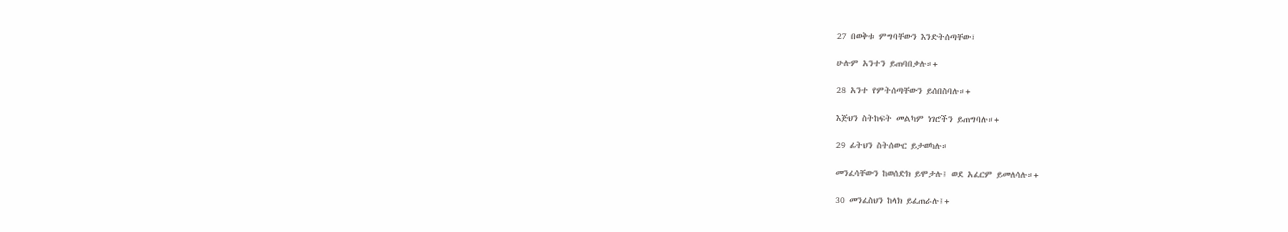27 በወቅቱ ምግባቸውን እንድትሰጣቸው፣

ሁሉም አንተን ይጠባበቃሉ።+

28 አንተ የምትሰጣቸውን ይሰበስባሉ።+

እጅህን ስትከፍት መልካም ነገሮችን ይጠግባሉ።+

29 ፊትህን ስትሰውር ይታወካሉ።

መንፈሳቸውን ከወሰድክ ይሞታሉ፤ ወደ አፈርም ይመለሳሉ።+

30 መንፈስህን ከላክ ይፈጠራሉ፤+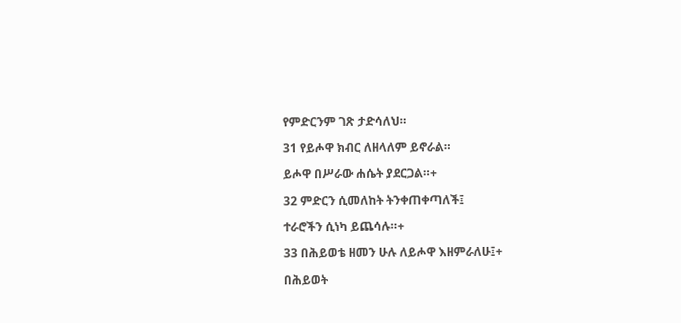የምድርንም ገጽ ታድሳለህ።

31 የይሖዋ ክብር ለዘላለም ይኖራል።

ይሖዋ በሥራው ሐሴት ያደርጋል።+

32 ምድርን ሲመለከት ትንቀጠቀጣለች፤

ተራሮችን ሲነካ ይጨሳሉ።+

33 በሕይወቴ ዘመን ሁሉ ለይሖዋ እዘምራለሁ፤+

በሕይወት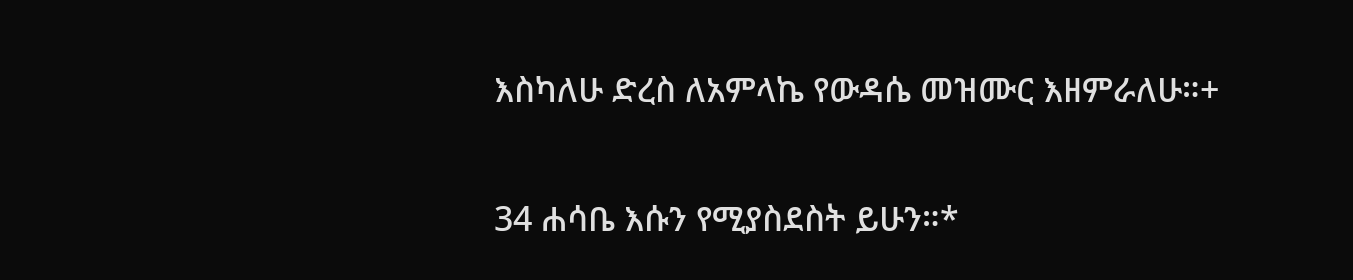እስካለሁ ድረስ ለአምላኬ የውዳሴ መዝሙር እዘምራለሁ።+

34 ሐሳቤ እሱን የሚያስደስት ይሁን።*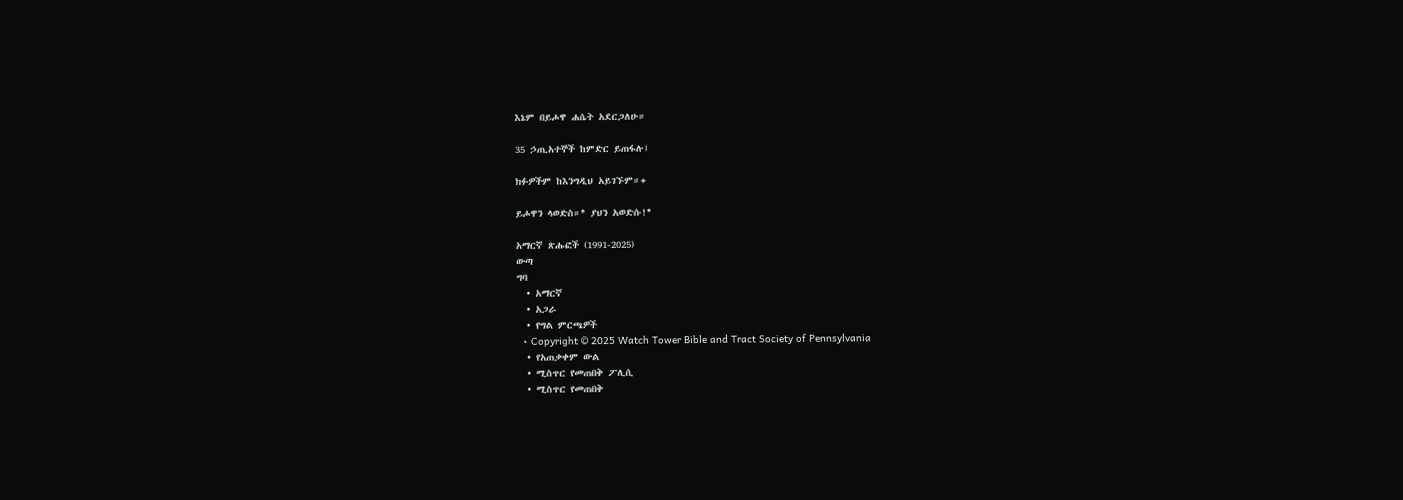እኔም በይሖዋ ሐሴት አደርጋለሁ።

35 ኃጢአተኞች ከምድር ይጠፋሉ፤

ክፉዎችም ከእንግዲህ አይገኙም።+

ይሖዋን ላወድስ።* ያህን አወድሱ!*

አማርኛ ጽሑፎች (1991-2025)
ውጣ
ግባ
  • አማርኛ
  • አጋራ
  • የግል ምርጫዎች
  • Copyright © 2025 Watch Tower Bible and Tract Society of Pennsylvania
  • የአጠቃቀም ውል
  • ሚስጥር የመጠበቅ ፖሊሲ
  • ሚስጥር የመጠበቅ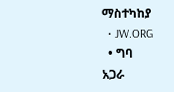ማስተካከያ
  • JW.ORG
  • ግባ
አጋራ